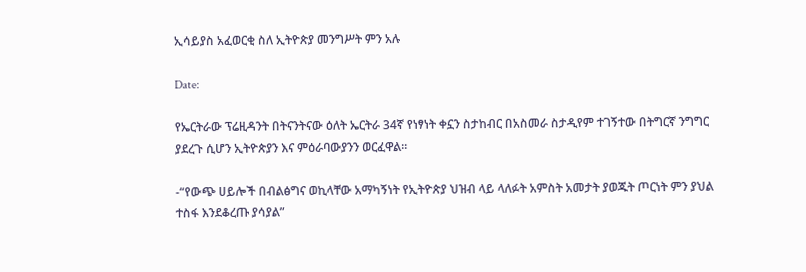ኢሳይያስ አፈወርቂ ስለ ኢትዮጵያ መንግሥት ምን አሉ

Date:

የኤርትራው ፕሬዚዳንት በትናንትናው ዕለት ኤርትራ 34ኛ የነፃነት ቀኗን ስታከብር በአስመራ ስታዲየም ተገኝተው በትግርኛ ንግግር ያደረጉ ሲሆን ኢትዮጵያን እና ምዕራባውያንን ወርፈዋል።

-“የውጭ ሀይሎች በብልፅግና ወኪላቸው አማካኝነት የኢትዮጵያ ህዝብ ላይ ላለፉት አምስት አመታት ያወጁት ጦርነት ምን ያህል ተስፋ እንደቆረጡ ያሳያል”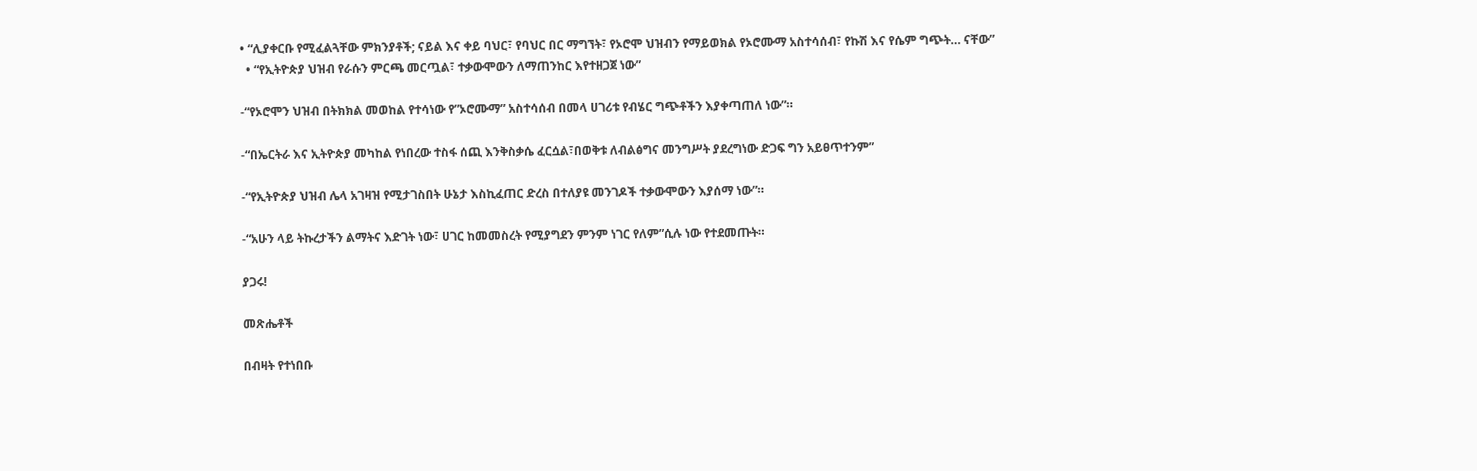• “ሊያቀርቡ የሚፈልጓቸው ምክንያቶች; ናይል እና ቀይ ባህር፣ የባህር በር ማግኘት፣ የኦሮሞ ህዝብን የማይወክል የኦሮሙማ አስተሳሰብ፣ የኩሽ እና የሴም ግጭት… ናቸው”
  • “የኢትዮጵያ ህዝብ የራሱን ምርጫ መርጧል፣ ተቃውሞውን ለማጠንከር እየተዘጋጀ ነው”

-“የኦሮሞን ህዝብ በትክክል መወከል የተሳነው የ”ኦሮሙማ” አስተሳሰብ በመላ ሀገሪቱ የብሄር ግጭቶችን እያቀጣጠለ ነው”።

-“በኤርትራ እና ኢትዮጵያ መካከል የነበረው ተስፋ ሰጪ እንቅስቃሴ ፈርሷል፣በወቅቱ ለብልፅግና መንግሥት ያደረግነው ድጋፍ ግን አይፀጥተንም”

-“የኢትዮጵያ ህዝብ ሌላ አገዛዝ የሚታገስበት ሁኔታ እስኪፈጠር ድረስ በተለያዩ መንገዶች ተቃውሞውን እያሰማ ነው”።

-“አሁን ላይ ትኩረታችን ልማትና እድገት ነው፣ ሀገር ከመመስረት የሚያግደን ምንም ነገር የለም”ሲሉ ነው የተደመጡት።

ያጋሩ!

መጽሔቶች

በብዛት የተነበቡ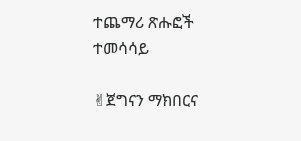ተጨማሪ ጽሑፎች
ተመሳሳይ

✌ጀግናን ማክበርና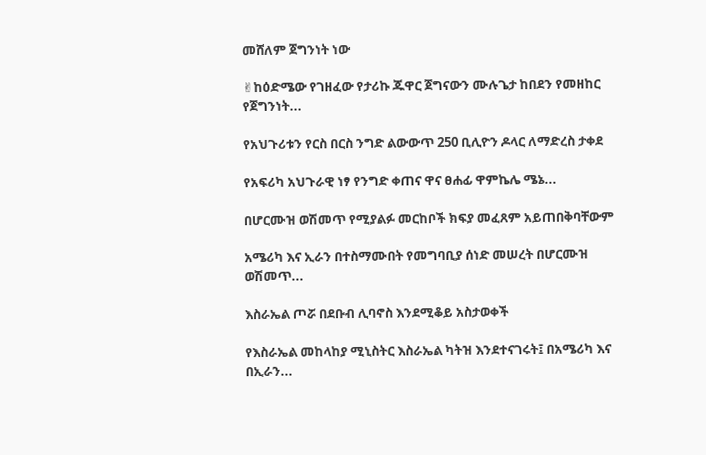መሸለም ጀግንነት ነው

✌ከዕድሜው የገዘፈው የታሪኩ ጁዋር ጀግናውን ሙሉጌታ ከበደን የመዘከር የጀግንነት...

የአህጉሪቱን የርስ በርስ ንግድ ልውውጥ 250 ቢሊዮን ዶላር ለማድረስ ታቀደ

የአፍሪካ አህጉራዊ ነፃ የንግድ ቀጠና ዋና ፀሐፊ ዋምኬሌ ሜኔ...

በሆርሙዝ ወሽመጥ የሚያልፉ መርከቦች ክፍያ መፈጸም አይጠበቅባቸውም

አሜሪካ እና ኢራን በተስማሙበት የመግባቢያ ሰነድ መሠረት በሆርሙዝ ወሽመጥ...

እስራኤል ጦሯ በደቡብ ሊባኖስ እንደሚቆይ አስታወቀች

የእስራኤል መከላከያ ሚኒስትር እስራኤል ካትዝ እንደተናገሩት፤ በአሜሪካ እና በኢራን...